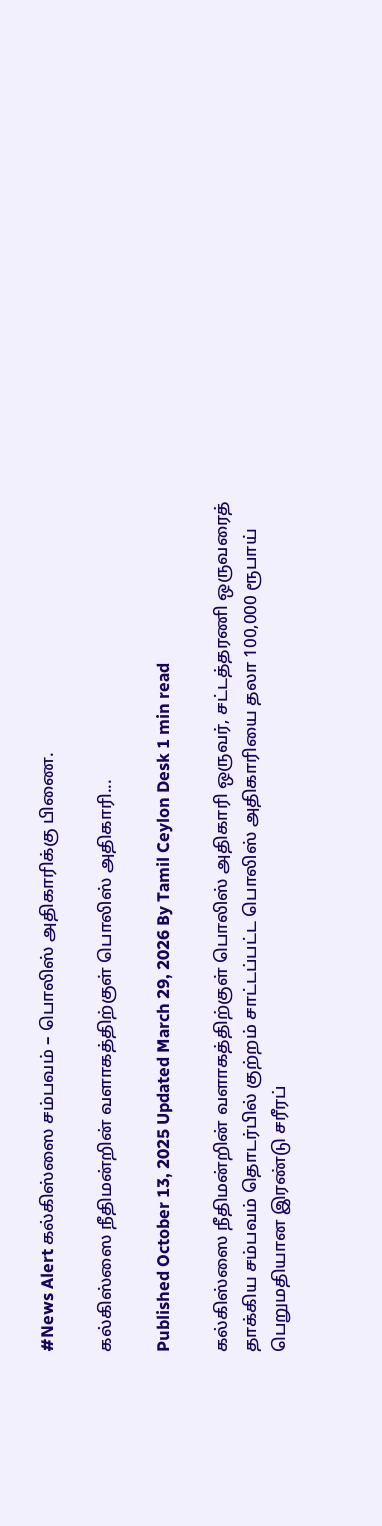#News Alert கல்கிஸ்ஸை சம்பவம் – பொலிஸ் அதிகாரிக்கு பிணை.

கல்கிஸ்ஸை நீதிமன்றின் வளாகத்திற்குள் பொலிஸ் அதிகாரி...

Published October 13, 2025 Updated March 29, 2026 By Tamil Ceylon Desk 1 min read

கல்கிஸ்ஸை நீதிமன்றின் வளாகத்திற்குள் பொலிஸ் அதிகாரி ஒருவர், சட்டத்தரணி ஒருவரைத் தாக்கிய சம்பவம் தொடர்பில் குற்றம் சாட்டப்பட்ட பொலிஸ் அதிகாரியை தலா 100,000 ரூபாய் பெறுமதியான இரண்டு சரீரப்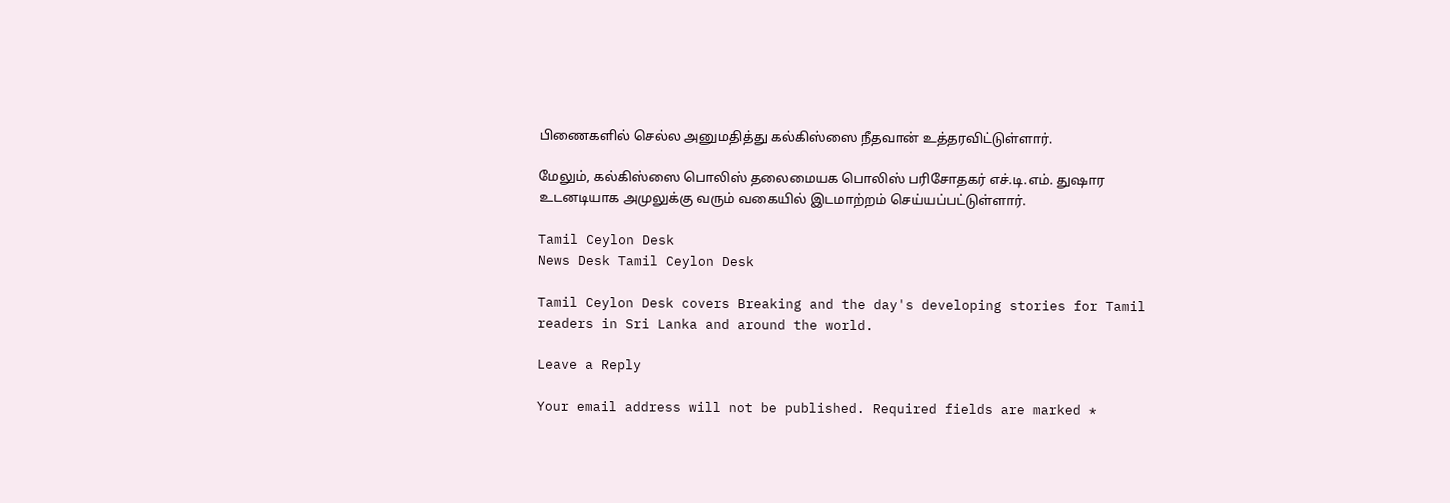பிணைகளில் செல்ல அனுமதித்து கல்கிஸ்ஸை நீதவான் உத்தரவிட்டுள்ளார்.

மேலும், கல்கிஸ்ஸை பொலிஸ் தலைமையக பொலிஸ் பரிசோதகர் எச்.டி.எம். துஷார உடனடியாக அமுலுக்கு வரும் வகையில் இடமாற்றம் செய்யப்பட்டுள்ளார்.

Tamil Ceylon Desk
News Desk Tamil Ceylon Desk

Tamil Ceylon Desk covers Breaking and the day's developing stories for Tamil readers in Sri Lanka and around the world.

Leave a Reply

Your email address will not be published. Required fields are marked *